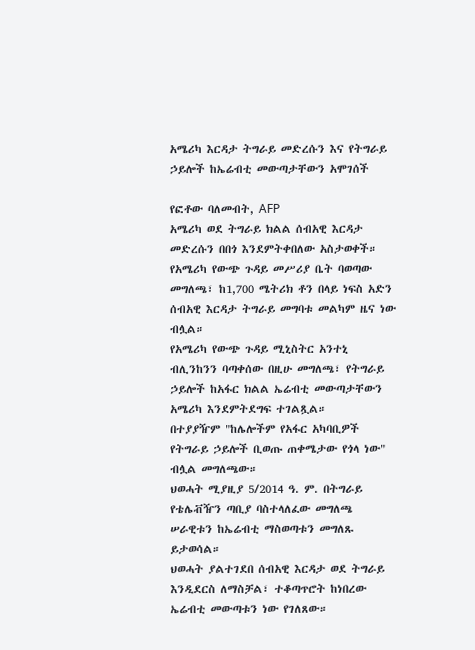አሜሪካ እርዳታ ትግራይ መድረሱን እና የትግራይ ኃይሎች ከኤሬብቲ መውጣታቸውን አሞገሰች

የፎቶው ባለመብት, AFP
አሜሪካ ወደ ትግራይ ክልል ሰብአዊ እርዳታ መድረሱን በበጎ እንደምትቀበለው አስታወቀች።
የአሜሪካ የውጭ ጉዳይ መሥሪያ ቤት ባወጣው መግለጫ፣ ከ1,700 ሜትሪክ ቶን በላይ ነፍስ አድን ሰብአዊ እርዳታ ትግራይ መግባቱ መልካም ዜና ነው ብሏል።
የአሜሪካ የውጭ ጉዳይ ሚኒስትር አንተኒ ብሊንከንን ባጣቀሰው በዚሁ መግለጫ፣ የትግራይ ኃይሎች ከአፋር ክልል ኤሬብቲ መውጣታቸውን አሜሪካ እንደምትደግፍ ተገልጿል።
በተያያዥም "ከሌሎችም የአፋር አካባቢዎች የትግራይ ኃይሎች ቢወጡ ጠቀሜታው የጎላ ነው" ብሏል መግለጫው።
ህወሓት ሚያዚያ 5/2014 ዓ. ም. በትግራይ የቴሌቭዥን ጣቢያ ባስተላለፈው መግለጫ ሠራዊቱን ከኤሬብቲ ማስወጣቱን መግለጹ ይታወሳል።
ህወሓት ያልተገደበ ሰብአዊ እርዳታ ወደ ትግራይ እንዲደርስ ለማስቻል፣ ተቆጣጥሮት ከነበረው ኤሬብቲ መውጣቱን ነው የገለጸው።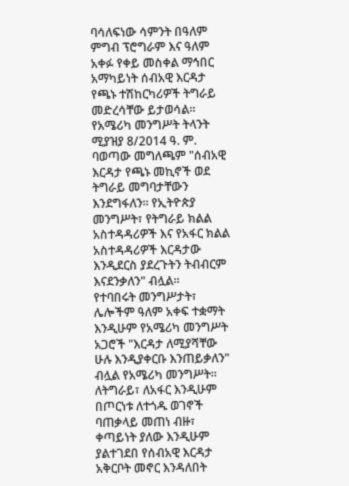ባሳለፍነው ሳምንት በዓለም ምግብ ፕሮግራም እና ዓለም አቀፉ የቀይ መስቀል ማኅበር አማካይነት ሰብአዊ እርዳታ የጫኑ ተሽከርካሪዎች ትግራይ መድረሳቸው ይታወሳል።
የአሜሪካ መንግሥት ትላንት ሚያዝያ 8/2014 ዓ. ም. ባወጣው መግለጫም "ሰብአዊ እርዳታ የጫኑ መኪኖች ወደ ትግራይ መግባታቸውን እንደግፋለን። የኢትዮጵያ መንግሥት፣ የትግራይ ክልል አስተዳዳሪዎች እና የአፋር ክልል አስተዳዳሪዎች እርዳታው እንዲደርስ ያደረጉትን ትብብርም እናደንቃለን" ብሏል።
የተባበሩት መንግሥታት፣ ሌሎችም ዓለም አቀፍ ተቋማት እንዲሁም የአሜሪካ መንግሥት አጋሮች "እርዳታ ለሚያሻቸው ሁሉ እንዲያቀርቡ እንጠይቃለን" ብሏል የአሜሪካ መንግሥት።
ለትግራይ፣ ለአፋር እንዲሁም በጦርነቱ ለተጎዱ ወገኖች ባጠቃላይ መጠነ ብዙ፣ ቀጣይነት ያለው እንዲሁም ያልተገደበ የሰብአዊ እርዳታ አቅርቦት መኖር እንዳለበት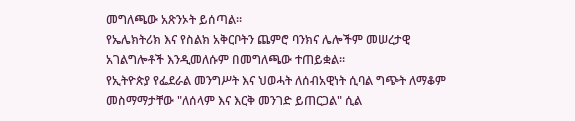መግለጫው አጽንኦት ይሰጣል።
የኤሌክትሪክ እና የስልክ አቅርቦትን ጨምሮ ባንክና ሌሎችም መሠረታዊ አገልግሎቶች እንዲመለሱም በመግለጫው ተጠይቋል።
የኢትዮጵያ የፌደራል መንግሥት እና ህወሓት ለሰብአዊነት ሲባል ግጭት ለማቆም መስማማታቸው "ለሰላም እና እርቅ መንገድ ይጠርጋል" ሲል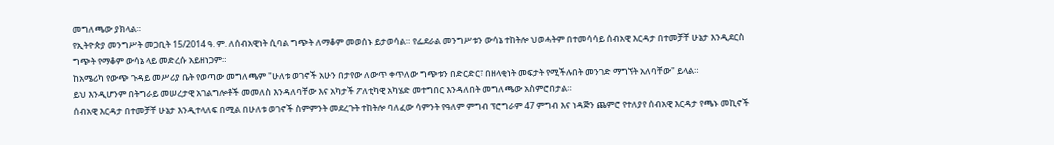መግለጫው ያክላል።
የኢትዮጵያ መንግሥት መጋቢት 15/2014 ዓ. ም. ለሰብአዊነት ሲባል ግጭት ለማቆም መወሰኑ ይታወሳል። የፌደራል መንግሥቱን ውሳኔ ተከትሎ ህወሓትም በተመሳሳይ ሰብአዊ እርዳታ በተመቻቸ ሁኔታ እንዲደርስ ግጭት የማቆም ውሳኔ ላይ መድረሱ አይዘነጋም።
ከአሜሪካ የውጭ ጉዳይ መሥሪያ ቤት የወጣው መግለጫም "ሁለቱ ወገኖች አሁን በታየው ለውጥ ቀጥለው ግጭቱን በድርድር፣ በዘላቂነት መፍታት የሚችሉበት መንገድ ማግኘት አለባቸው" ይላል።
ይህ እንዲሆንም በትግራይ መሠረታዊ አገልግሎቶች መመለስ እንዳለባቸው እና አካታች ፖለቲካዊ አካሄድ መተግበር እንዳለበት መግለጫው አስምሮበታል።
ሰብአዊ እርዳታ በተመቻቸ ሁኔታ እንዲተላለፍ በሚል በሁለቱ ወገኖች ስምምንት መደረጉት ተከትሎ ባለፈው ሳምንት የዓለም ምግብ ፕሮግራም 47 ምግብ እና ነዳጅን ጨምሮ የተለያየ ሰብአዊ እርዳታ የጫኑ መኪኖች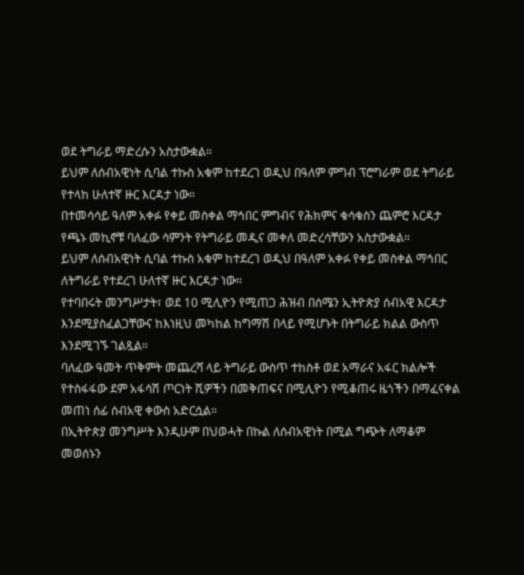ወደ ትግራይ ማድረሱን አስታውቋል።
ይህም ለሰብአዊነት ሲባል ተኩስ አቁም ከተደረገ ወዲህ በዓለም ምግብ ፕሮግራም ወደ ትግራይ የተላከ ሁለተኛ ዙር እርዳታ ነው።
በተመሳሳይ ዓለም አቀፉ የቀይ መስቀል ማኅበር ምግብና የሕክምና ቁሳቁስን ጨምሮ እርዳታ የጫኑ መኪኖቹ ባለፈው ሳምንት የትግራይ መዲና መቀለ መድረሳቸውን አስታውቋል።
ይህም ለሰብአዊነት ሲባል ተኩስ አቁም ከተደረገ ወዲህ በዓለም አቀፉ የቀይ መስቀል ማኅበር ለትግራይ የተደረገ ሁለተኛ ዙር እርዳታ ነው።
የተባበሩት መንግሥታት፣ ወደ 10 ሚሊዮን የሚጠጋ ሕዝብ በሰሜን ኢትዮጵያ ሰብአዊ እርዳታ እንደሚያስፈልጋቸውና ከእነዚህ መካከል ከግማሽ በላይ የሚሆኑት በትግራይ ክልል ውስጥ እንደሚገኙ ገልጿል።
ባለፈው ዓመት ጥቅምት መጨረሻ ላይ ትግራይ ውስጥ ተከስቶ ወደ አማራና አፋር ክልሎች የተስፋፋው ደም አፋሳሽ ጦርነት ሺዎችን በመቅጠፍና በሚሊዮን የሚቆጠሩ ዜጎችን በማፈናቀል መጠነ ሰፊ ሰብአዊ ቀውስ አድርሷል።
በኢትዮጵያ መንግሥት እንዲሁም በህወሓት በኩል ለሰብአዊነት በሚል ግጭት ለማቆም መወሰኑን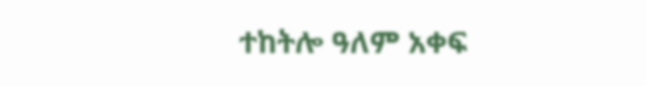ተከትሎ ዓለም አቀፍ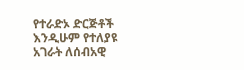የተራድኦ ድርጅቶች እንዲሁም የተለያዩ አገራት ለሰብአዊ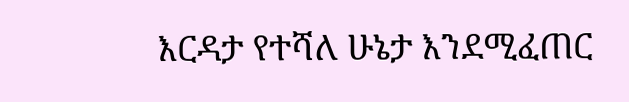እርዳታ የተሻለ ሁኔታ እንደሚፈጠር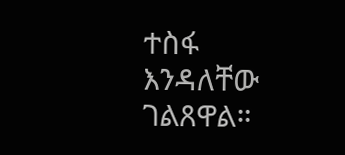ተስፋ እንዳለቸው ገልጸዋል።